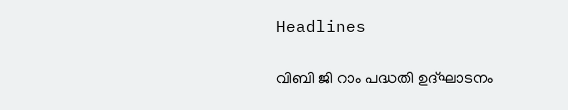Headlines

വിബി ജി റാം പദ്ധതി ഉദ്‌ഘാടനം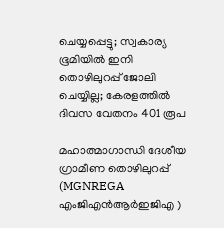ചെയ്യപ്പെട്ടു; സ്വകാര്യ ഭൂമിയിൽ ഇനി തൊഴിലുറപ്പ് ജോലി ചെയ്യില്ല; കേരളത്തിൽ ദിവസ വേതനം 401 രൂപ

മഹാത്മാഗാന്ധി ദേശീയ ഗ്രാമീണ തൊഴിലുറപ്പ് (MGNREGA എംജിഎൻആർഇജിഎ )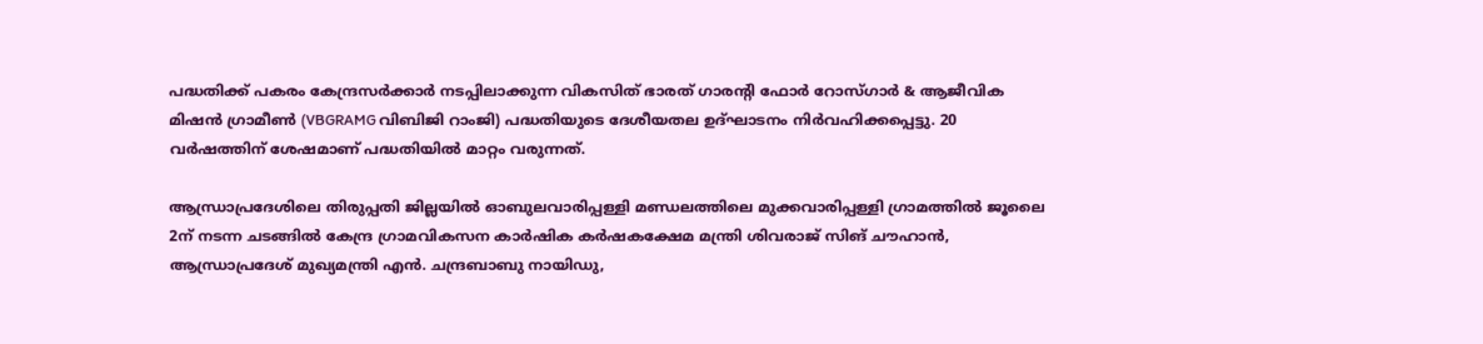പദ്ധതിക്ക് പകരം കേന്ദ്രസർക്കാർ നടപ്പിലാക്കുന്ന വികസിത് ഭാരത് ഗാരന്റി ഫോർ റോസ്ഗാർ & ആജീവിക മിഷൻ ഗ്രാമീൺ (VBGRAMG വിബിജി റാംജി) പദ്ധതിയുടെ ദേശീയതല ഉദ്ഘാടനം നിർവഹിക്കപ്പെട്ടു. 20 വർഷത്തിന് ശേഷമാണ് പദ്ധതിയിൽ മാറ്റം വരുന്നത്.

ആന്ധ്രാപ്രദേശിലെ തിരുപ്പതി ജില്ലയില്‍ ഓബുലവാരിപ്പള്ളി മണ്ഡലത്തിലെ മുക്കവാരിപ്പള്ളി ഗ്രാമത്തിൽ ജൂലൈ 2ന് നടന്ന ചടങ്ങിൽ കേന്ദ്ര ഗ്രാമവികസന കാർഷിക കർഷകക്ഷേമ മന്ത്രി ശിവരാജ് സിങ് ചൗഹാൻ, ആന്ധ്രാപ്രദേശ് മുഖ്യമന്ത്രി എൻ. ചന്ദ്രബാബു നായിഡു,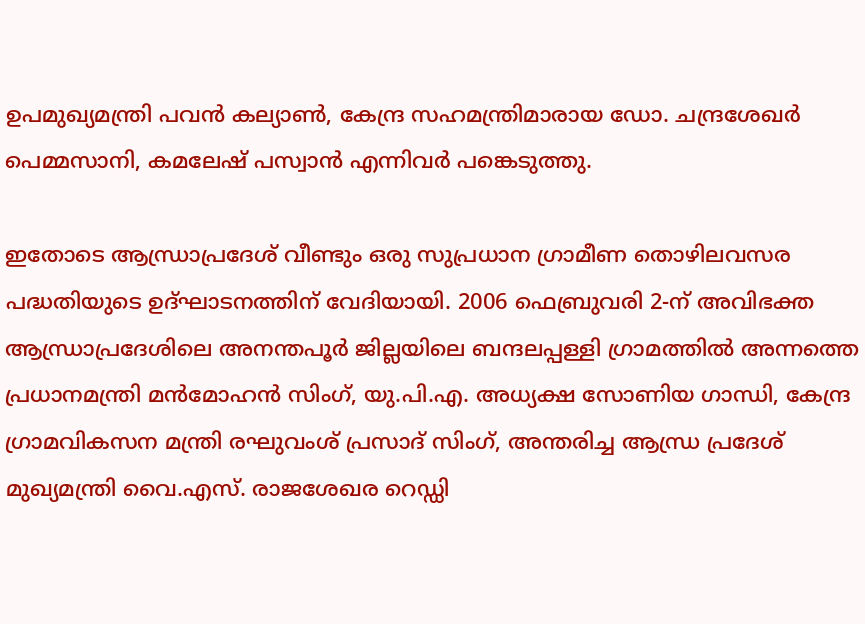ഉപമുഖ്യമന്ത്രി പവൻ കല്യാൺ, കേന്ദ്ര സഹമന്ത്രിമാരായ ഡോ. ചന്ദ്രശേഖർ പെമ്മസാനി, കമലേഷ് പസ്വാൻ എന്നിവർ പങ്കെടുത്തു.

ഇതോടെ ആന്ധ്രാപ്രദേശ് വീണ്ടും ഒരു സുപ്രധാന ഗ്രാമീണ തൊഴിലവസര പദ്ധതിയുടെ ഉദ്ഘാടനത്തിന് വേദിയായി. 2006 ഫെബ്രുവരി 2-ന് അവിഭക്ത ആന്ധ്രാപ്രദേശിലെ അനന്തപൂർ ജില്ലയിലെ ബന്ദലപ്പള്ളി ഗ്രാമത്തിൽ അന്നത്തെ പ്രധാനമന്ത്രി മൻമോഹൻ സിംഗ്, യു.പി.എ. അധ്യക്ഷ സോണിയ ഗാന്ധി, കേന്ദ്ര ഗ്രാമവികസന മന്ത്രി രഘുവംശ് പ്രസാദ് സിംഗ്, അന്തരിച്ച ആന്ധ്ര പ്രദേശ് മുഖ്യമന്ത്രി വൈ.എസ്. രാജശേഖര റെഡ്ഡി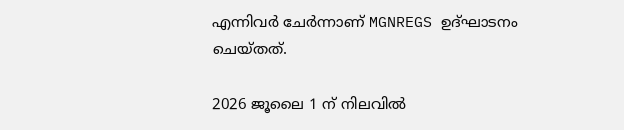എന്നിവർ ചേർന്നാണ് MGNREGS ഉദ്ഘാടനം ചെയ്തത്.

2026 ജൂലൈ 1 ന് നിലവിൽ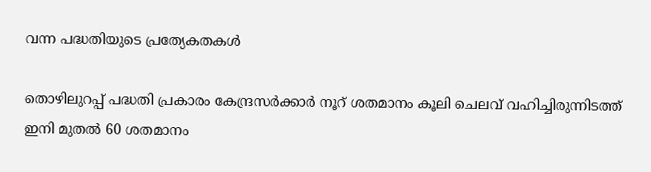വന്ന പദ്ധതിയുടെ പ്രത്യേകതകൾ

തൊഴിലുറപ്പ് പദ്ധതി പ്രകാരം കേന്ദ്രസർക്കാർ നൂറ് ശതമാനം കൂലി ചെലവ് വഹിച്ചിരുന്നിടത്ത് ഇനി മുതല്‍ 60 ശതമാനം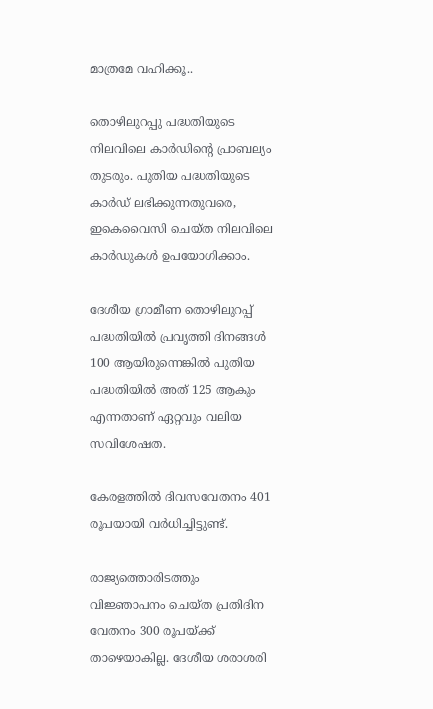മാത്രമേ വഹിക്കൂ..

തൊഴിലുറപ്പു പദ്ധതിയുടെ നിലവിലെ കാർഡിന്റെ പ്രാബല്യം തുടരും. പുതിയ പദ്ധതിയുടെ കാർഡ് ലഭിക്കുന്നതുവരെ, ഇകെവൈസി ചെയ്ത നിലവിലെ കാർഡുകൾ ഉപയോഗിക്കാം.

ദേശീയ ഗ്രാമീണ തൊഴിലുറപ്പ് പദ്ധതിയില്‍ പ്രവൃത്തി ദിനങ്ങള്‍ 100 ആയിരുന്നെങ്കിൽ പുതിയ പദ്ധതിയില്‍ അത് 125 ആകും എന്നതാണ് ഏറ്റവും വലിയ സവിശേഷത.

കേരളത്തിൽ ദിവസവേതനം 401 രൂപയായി വർധിച്ചിട്ടുണ്ട്.

രാജ്യത്തൊരിടത്തും വിജ്ഞാപനം ചെയ്ത പ്രതിദിന വേതനം 300 രൂപയ്ക്ക് താഴെയാകില്ല. ദേശീയ ശരാശരി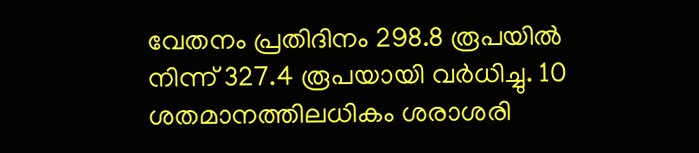വേതനം പ്രതിദിനം 298.8 രൂപയിൽ നിന്ന് 327.4 രൂപയായി വർധിച്ചു. 10 ശതമാനത്തിലധികം ശരാശരി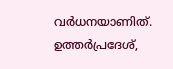വർധനയാണിത്. ഉത്തർപ്രദേശ്,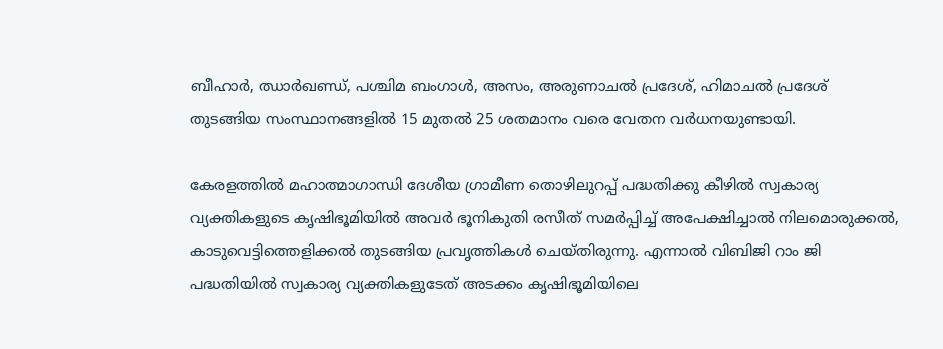ബീഹാർ, ഝാർഖണ്ഡ്, പശ്ചിമ ബംഗാൾ, അസം, അരുണാചൽ പ്രദേശ്, ഹിമാചൽ പ്രദേശ് തുടങ്ങിയ സംസ്ഥാനങ്ങളിൽ 15 മുതൽ 25 ശതമാനം വരെ വേതന വർധനയുണ്ടായി.

കേരളത്തിൽ മഹാത്മാഗാന്ധി ദേശീയ ഗ്രാമീണ തൊഴിലുറപ്പ് പദ്ധതിക്കു കീഴിൽ സ്വകാര്യ വ്യക്തികളുടെ കൃഷിഭൂമിയിൽ അവർ ഭൂനികുതി രസീത് സമർപ്പിച്ച് അപേക്ഷിച്ചാൽ നിലമൊരുക്കൽ, കാടുവെട്ടിത്തെളിക്കൽ തുടങ്ങിയ പ്രവൃത്തികൾ ചെയ്തിരുന്നു. എന്നാൽ വിബിജി റാം ജി പദ്ധതിയിൽ സ്വകാര്യ വ്യക്തികളുടേത് അടക്കം കൃഷിഭൂമിയിലെ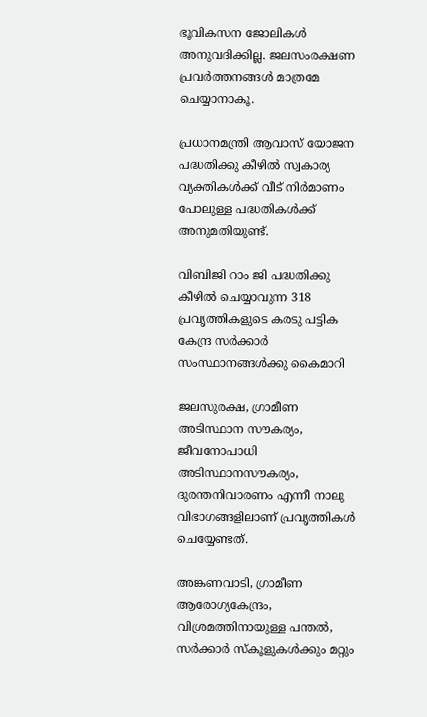ഭൂവികസന ജോലികൾ അനുവദിക്കില്ല. ജലസംരക്ഷണ പ്രവർത്തനങ്ങൾ മാത്രമേ ചെയ്യാനാകൂ.

പ്രധാനമന്ത്രി ആവാസ് യോജന പദ്ധതിക്കു കീഴിൽ സ്വകാര്യ വ്യക്തികൾക്ക് വീട് നിർമാണം പോലുള്ള പദ്ധതികൾക്ക് അനുമതിയുണ്ട്.

വിബിജി റാം ജി പദ്ധതിക്കു കീഴിൽ ചെയ്യാവുന്ന 318 പ്രവൃത്തികളുടെ കരടു പട്ടിക കേന്ദ്ര സർക്കാർ സംസ്ഥാനങ്ങൾക്കു കൈമാറി

ജലസുരക്ഷ, ഗ്രാമീണ അടിസ്ഥാന സൗകര്യം, ജീവനോപാധി അടിസ്ഥാനസൗകര്യം, ദുരന്തനിവാരണം എന്നീ നാലു വിഭാഗങ്ങളിലാണ് പ്രവൃത്തികൾ ചെയ്യേണ്ടത്.

അങ്കണവാടി, ഗ്രാമീണ ആരോഗ്യകേന്ദ്രം, വിശ്രമത്തിനായുള്ള പന്തൽ, സർക്കാർ സ്കൂളുകൾക്കും മറ്റും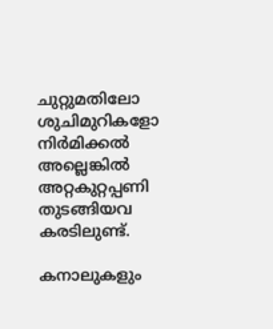ചുറ്റുമതിലോ ശുചിമുറികളോ നിർമിക്കൽ അല്ലെങ്കിൽ അറ്റകുറ്റപ്പണി തുടങ്ങിയവ കരടിലുണ്ട്.

കനാലുകളും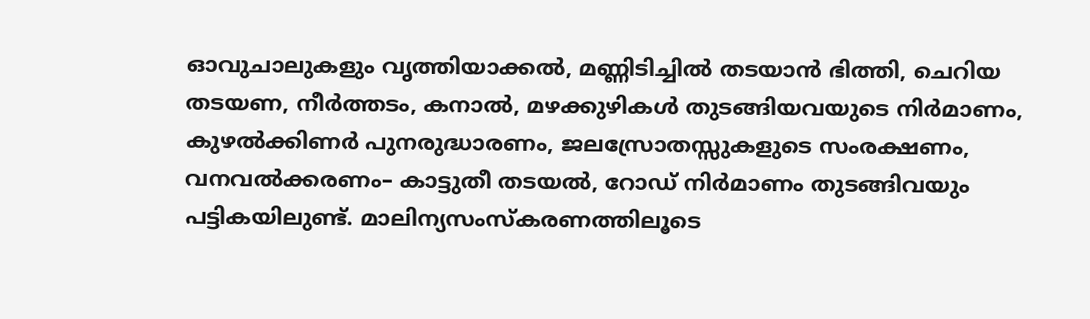ഓവുചാലുകളും വൃത്തിയാക്കൽ, മണ്ണിടിച്ചിൽ തടയാൻ ഭിത്തി, ചെറിയ തടയണ, നീർത്തടം, കനാൽ, മഴക്കുഴികൾ തുടങ്ങിയവയുടെ നിർമാണം, കുഴൽക്കിണർ പുനരുദ്ധാരണം, ജലസ്രോതസ്സുകളുടെ സംരക്ഷണം, വനവൽക്കരണം– കാട്ടുതീ തടയൽ, റോഡ് നിർമാണം തുടങ്ങിവയും പട്ടികയിലുണ്ട്. മാലിന്യസംസ്കരണത്തിലൂടെ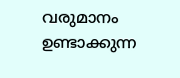വരുമാനം ഉണ്ടാക്കുന്ന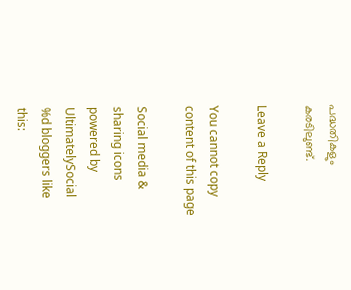പദ്ധതികളും കരടിലുണ്ട്.

Leave a Reply

You cannot copy content of this page

Social media & sharing icons powered by UltimatelySocial
%d bloggers like this: